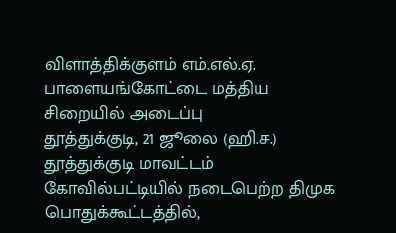விளாத்திக்குளம் எம்.எல்.ஏ. பாளையங்கோட்டை மத்திய சிறையில் அடைப்பு
தூத்துக்குடி, 21 ஜூலை (ஹி.ச.) தூத்துக்குடி மாவட்டம் கோவில்பட்டியில் நடைபெற்ற திமுக பொதுக்கூட்டத்தில்,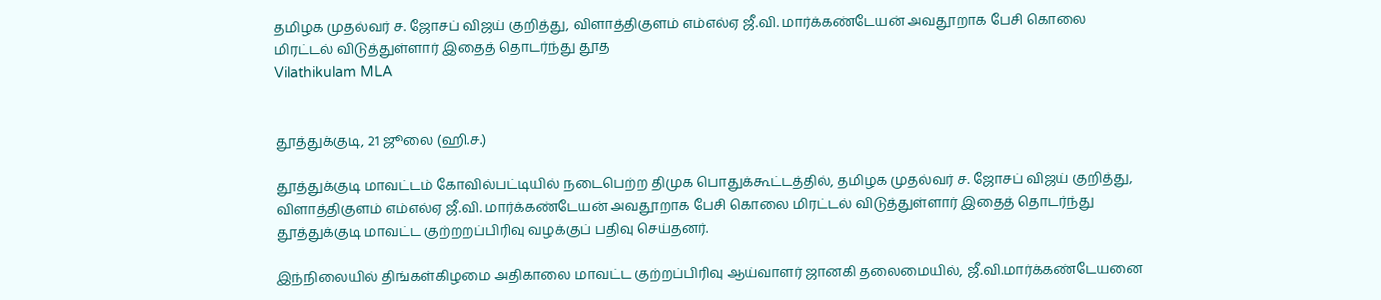தமிழக முதல்வர் ச. ஜோசப் விஜய் குறித்து, விளாத்திகுளம் எம்எல்ஏ ஜீ.வி. மார்க்கண்டேயன் அவதூறாக பேசி கொலை மிரட்டல் விடுத்துள்ளார் இதைத் தொடர்ந்து தூத
Vilathikulam MLA


தூத்துக்குடி, 21 ஜூலை (ஹி.ச.)

தூத்துக்குடி மாவட்டம் கோவில்பட்டியில் நடைபெற்ற திமுக பொதுக்கூட்டத்தில், தமிழக முதல்வர் ச. ஜோசப் விஜய் குறித்து, விளாத்திகுளம் எம்எல்ஏ ஜீ.வி. மார்க்கண்டேயன் அவதூறாக பேசி கொலை மிரட்டல் விடுத்துள்ளார் இதைத் தொடர்ந்து தூத்துக்குடி மாவட்ட குற்றறப்பிரிவு வழக்குப் பதிவு செய்தனர்.

இந்நிலையில் திங்கள்கிழமை அதிகாலை மாவட்ட குற்றப்பிரிவு ஆய்வாளர் ஜானகி தலைமையில், ஜீ.வி.மார்க்கண்டேயனை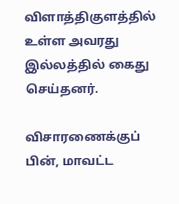விளாத்திகுளத்தில் உள்ள அவரது இல்லத்தில் கைது செய்தனர்.

விசாரணைக்குப் பின், மாவட்ட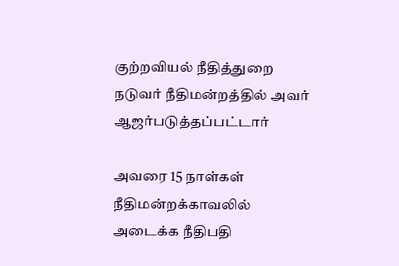குற்றவியல் நீதித்துறை நடுவர் நீதிமன்றத்தில் அவர் ஆஜர்படுத்தப்பட்டார்

அவரை 15 நாள்கள் நீதிமன்றக்காவலில் அடைக்க நீதிபதி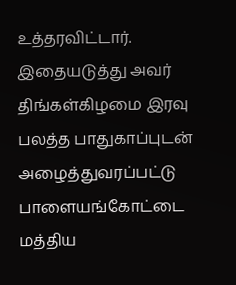உத்தரவிட்டார். இதையடுத்து அவர் திங்கள்கிழமை இரவு பலத்த பாதுகாப்புடன் அழைத்துவரப்பட்டு பாளையங்கோட்டை மத்திய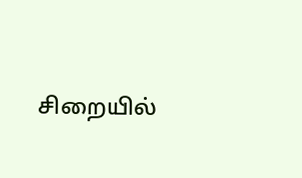சிறையில்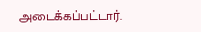அடைக்கப்பட்டார்.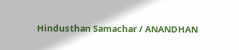Hindusthan Samachar / ANANDHAN